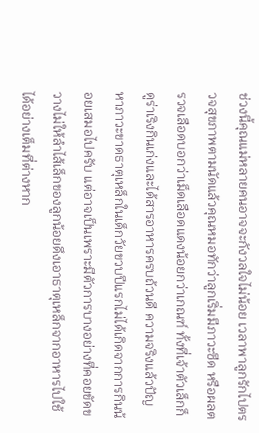ช่วงนี้คุณแม่หลายคนอาจจะกังวลใจไม่น้อย เวลาพาลูกรักไปตรวจสุขภาพตามนัดแล้วคุณหมอทักว่าลูกเริ่มมีภาวะซีด หรือผลตรวจเลือดบอกว่าเม็ดเลือดแดงน้อยกว่าเกณฑ์ ทั้งที่เจ้าตัวเล็กก็ดูร่าเริงกินเก่งและได้สารอาหารครบถ้วนดี ความจริงแล้วปัญหาภาวะขาดธาตุเหล็กในเด็กวัยขวบปีแรกไม่ได้เกิดจากการกินน้อยเสมอไปครับ แต่อาจเป็นเพราะมีตัวการบางอย่างที่คอยขัดขวางไม่ให้ลำไส้เล็กของลูกน้อยดึงเอาธาตุเหล็กจากอาหารไปใช้ได้อย่างเต็มที่ต่างหาก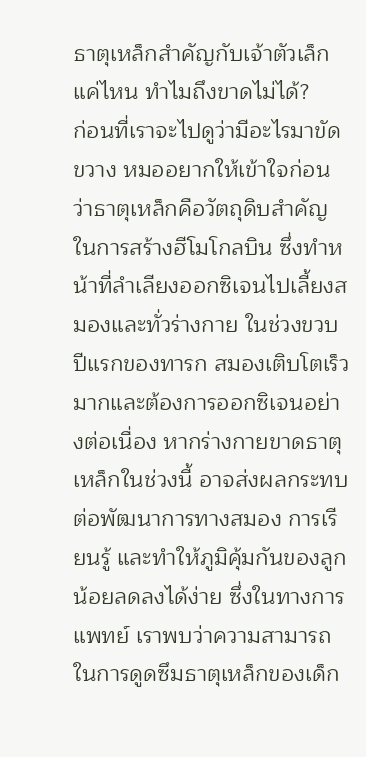ธาตุเหล็กสำคัญกับเจ้าตัวเล็กแค่ไหน ทำไมถึงขาดไม่ได้?
ก่อนที่เราจะไปดูว่ามีอะไรมาขัดขวาง หมออยากให้เข้าใจก่อนว่าธาตุเหล็กคือวัตถุดิบสำคัญในการสร้างฮีโมโกลบิน ซึ่งทำหน้าที่ลำเลียงออกซิเจนไปเลี้ยงสมองและทั่วร่างกาย ในช่วงขวบปีแรกของทารก สมองเติบโตเร็วมากและต้องการออกซิเจนอย่างต่อเนื่อง หากร่างกายขาดธาตุเหล็กในช่วงนี้ อาจส่งผลกระทบต่อพัฒนาการทางสมอง การเรียนรู้ และทำให้ภูมิคุ้มกันของลูกน้อยลดลงได้ง่าย ซึ่งในทางการแพทย์ เราพบว่าความสามารถในการดูดซึมธาตุเหล็กของเด็ก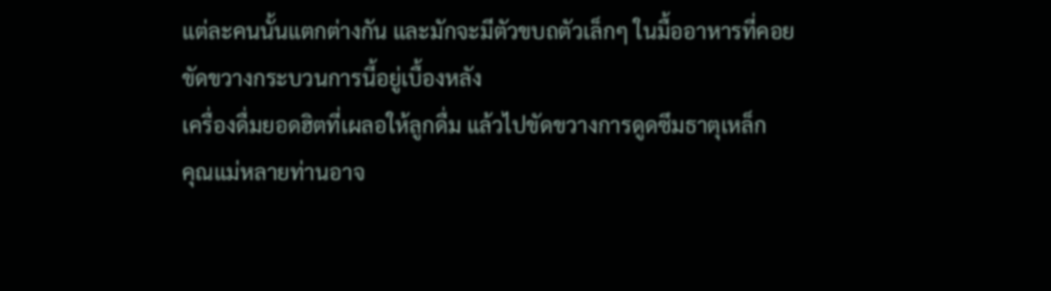แต่ละคนนั้นแตกต่างกัน และมักจะมีตัวขบถตัวเล็กๆ ในมื้ออาหารที่คอยขัดขวางกระบวนการนี้อยู่เบื้องหลัง
เครื่องดื่มยอดฮิตที่เผลอให้ลูกดื่ม แล้วไปขัดขวางการดูดซึมธาตุเหล็ก
คุณแม่หลายท่านอาจ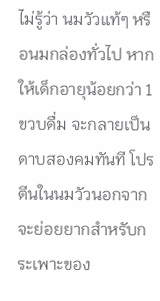ไม่รู้ว่า นมวัวแท้ๆ หรือนมกล่องทั่วไป หากให้เด็กอายุน้อยกว่า 1 ขวบดื่ม จะกลายเป็นดาบสองคมทันที โปรตีนในนมวัวนอกจากจะย่อยยากสำหรับกระเพาะของ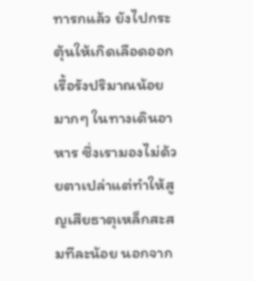ทารกแล้ว ยังไปกระตุ้นให้เกิดเลือดออกเรื้อรังปริมาณน้อยมากๆ ในทางเดินอาหาร ซึ่งเรามองไม่ด้วยตาเปล่าแต่ทำให้สูญเสียธาตุเหล็กสะสมทีละน้อย นอกจาก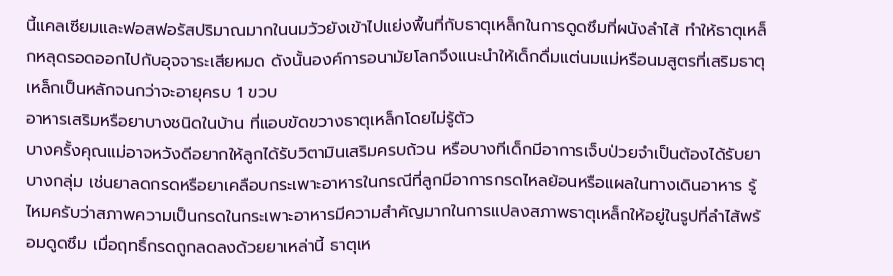นี้แคลเซียมและฟอสฟอรัสปริมาณมากในนมวัวยังเข้าไปแย่งพื้นที่กับธาตุเหล็กในการดูดซึมที่ผนังลำไส้ ทำให้ธาตุเหล็กหลุดรอดออกไปกับอุจจาระเสียหมด ดังนั้นองค์การอนามัยโลกจึงแนะนำให้เด็กดื่มแต่นมแม่หรือนมสูตรที่เสริมธาตุเหล็กเป็นหลักจนกว่าจะอายุครบ 1 ขวบ
อาหารเสริมหรือยาบางชนิดในบ้าน ที่แอบขัดขวางธาตุเหล็กโดยไม่รู้ตัว
บางครั้งคุณแม่อาจหวังดีอยากให้ลูกได้รับวิตามินเสริมครบถ้วน หรือบางทีเด็กมีอาการเจ็บป่วยจำเป็นต้องได้รับยาบางกลุ่ม เช่นยาลดกรดหรือยาเคลือบกระเพาะอาหารในกรณีที่ลูกมีอาการกรดไหลย้อนหรือแผลในทางเดินอาหาร รู้ไหมครับว่าสภาพความเป็นกรดในกระเพาะอาหารมีความสำคัญมากในการแปลงสภาพธาตุเหล็กให้อยู่ในรูปที่ลำไส้พร้อมดูดซึม เมื่อฤทธิ์กรดถูกลดลงด้วยยาเหล่านี้ ธาตุเห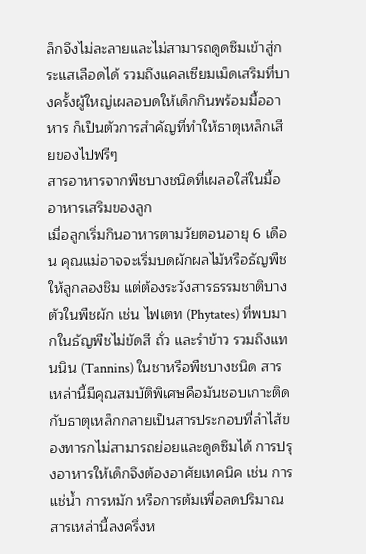ล็กจึงไม่ละลายและไม่สามารถดูดซึมเข้าสู่กระแสเลือดได้ รวมถึงแคลเซียมเม็ดเสริมที่บางครั้งผู้ใหญ่เผลอบดให้เด็กกินพร้อมมื้ออาหาร ก็เป็นตัวการสำคัญที่ทำให้ธาตุเหล็กเสียของไปฟรีๆ
สารอาหารจากพืชบางชนิดที่เผลอใส่ในมื้ออาหารเสริมของลูก
เมื่อลูกเริ่มกินอาหารตามวัยตอนอายุ 6 เดือน คุณแม่อาจจะเริ่มบดผักผลไม้หรือธัญพืชให้ลูกลองชิม แต่ต้องระวังสารธรรมชาติบางตัวในพืชผัก เช่น ไฟเตท (Phytates) ที่พบมากในธัญพืชไม่ขัดสี ถั่ว และรำข้าว รวมถึงแทนนิน (Tannins) ในชาหรือพืชบางชนิด สารเหล่านี้มีคุณสมบัติพิเศษคือมันชอบเกาะติดกับธาตุเหล็กกลายเป็นสารประกอบที่ลำไส้ของทารกไม่สามารถย่อยและดูดซึมได้ การปรุงอาหารให้เด็กจึงต้องอาศัยเทคนิค เช่น การแช่น้ำ การหมัก หรือการต้มเพื่อลดปริมาณสารเหล่านี้ลงครึ่งห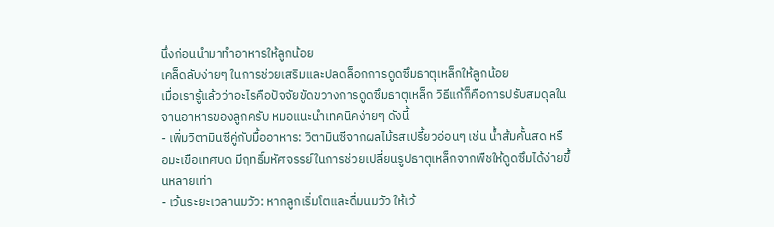นึ่งก่อนนำมาทำอาหารให้ลูกน้อย
เคล็ดลับง่ายๆ ในการช่วยเสริมและปลดล็อกการดูดซึมธาตุเหล็กให้ลูกน้อย
เมื่อเรารู้แล้วว่าอะไรคือปัจจัยขัดขวางการดูดซึมธาตุเหล็ก วิธีแก้ก็คือการปรับสมดุลในจานอาหารของลูกครับ หมอแนะนำเทคนิคง่ายๆ ดังนี้
- เพิ่มวิตามินซีคู่กับมื้ออาหาร: วิตามินซีจากผลไม้รสเปรี้ยวอ่อนๆ เช่น น้ำส้มคั้นสด หรือมะเขือเทศบด มีฤทธิ์มหัศจรรย์ในการช่วยเปลี่ยนรูปธาตุเหล็กจากพืชให้ดูดซึมได้ง่ายขึ้นหลายเท่า
- เว้นระยะเวลานมวัว: หากลูกเริ่มโตและดื่มนมวัว ให้เว้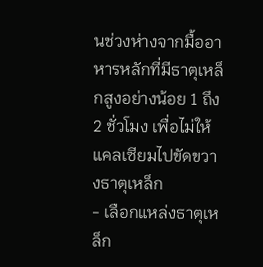นช่วงห่างจากมื้ออาหารหลักที่มีธาตุเหล็กสูงอย่างน้อย 1 ถึง 2 ชั่วโมง เพื่อไม่ให้แคลเซียมไปขัดขวางธาตุเหล็ก
- เลือกแหล่งธาตุเหล็ก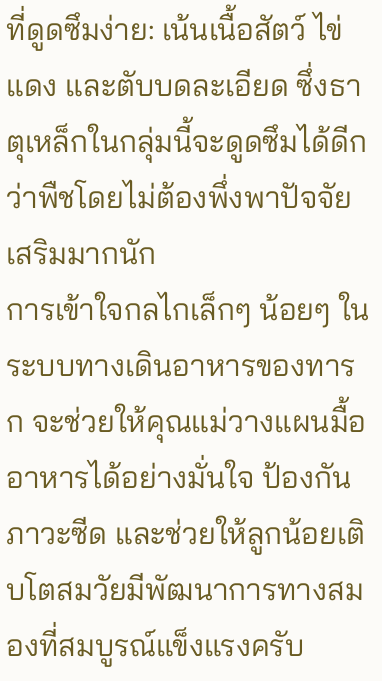ที่ดูดซึมง่าย: เน้นเนื้อสัตว์ ไข่แดง และตับบดละเอียด ซึ่งธาตุเหล็กในกลุ่มนี้จะดูดซึมได้ดีกว่าพืชโดยไม่ต้องพึ่งพาปัจจัยเสริมมากนัก
การเข้าใจกลไกเล็กๆ น้อยๆ ในระบบทางเดินอาหารของทารก จะช่วยให้คุณแม่วางแผนมื้ออาหารได้อย่างมั่นใจ ป้องกันภาวะซีด และช่วยให้ลูกน้อยเติบโตสมวัยมีพัฒนาการทางสมองที่สมบูรณ์แข็งแรงครับ